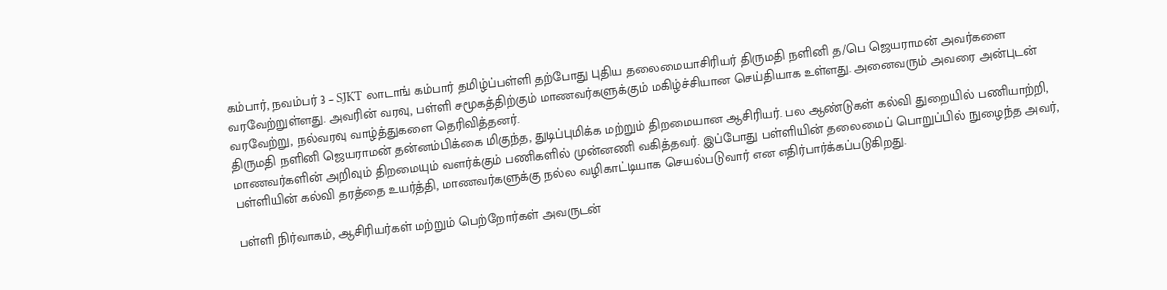கம்பார், நவம்பர் 3 – SJKT லாடாங் கம்பார் தமிழ்ப்பள்ளி தற்போது புதிய தலைமையாசிரியர் திருமதி நளினி த/பெ ஜெயராமன் அவர்களை வரவேற்றுள்ளது. அவரின் வரவு, பள்ளி சமூகத்திற்கும் மாணவர்களுக்கும் மகிழ்ச்சியான செய்தியாக உள்ளது. அனைவரும் அவரை அன்புடன் வரவேற்று, நல்வரவு வாழ்த்துகளை தெரிவித்தனர்.
திருமதி நளினி ஜெயராமன் தன்னம்பிக்கை மிகுந்த, துடிப்புமிக்க மற்றும் திறமையான ஆசிரியர். பல ஆண்டுகள் கல்வி துறையில் பணியாற்றி, மாணவர்களின் அறிவும் திறமையும் வளர்க்கும் பணிகளில் முன்னணி வகித்தவர். இப்போது பள்ளியின் தலைமைப் பொறுப்பில் நுழைந்த அவர், பள்ளியின் கல்வி தரத்தை உயர்த்தி, மாணவர்களுக்கு நல்ல வழிகாட்டியாக செயல்படுவார் என எதிர்பார்க்கப்படுகிறது.

பள்ளி நிர்வாகம், ஆசிரியர்கள் மற்றும் பெற்றோர்கள் அவருடன்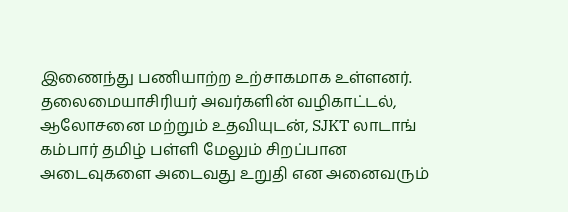இணைந்து பணியாற்ற உற்சாகமாக உள்ளனர். தலைமையாசிரியர் அவர்களின் வழிகாட்டல், ஆலோசனை மற்றும் உதவியுடன், SJKT லாடாங் கம்பார் தமிழ் பள்ளி மேலும் சிறப்பான அடைவுகளை அடைவது உறுதி என அனைவரும்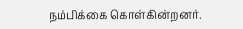நம்பிக்கை கொள்கின்றனர்.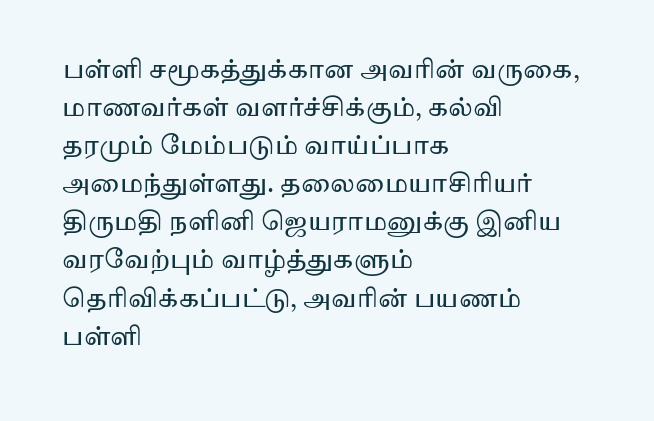பள்ளி சமூகத்துக்கான அவரின் வருகை, மாணவர்கள் வளர்ச்சிக்கும், கல்வி தரமும் மேம்படும் வாய்ப்பாக அமைந்துள்ளது. தலைமையாசிரியர் திருமதி நளினி ஜெயராமனுக்கு இனிய வரவேற்பும் வாழ்த்துகளும் தெரிவிக்கப்பட்டு, அவரின் பயணம் பள்ளி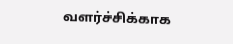வளர்ச்சிக்காக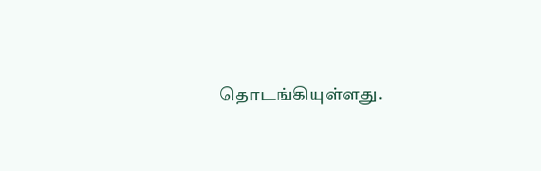தொடங்கியுள்ளது.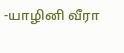-யாழினி வீரா